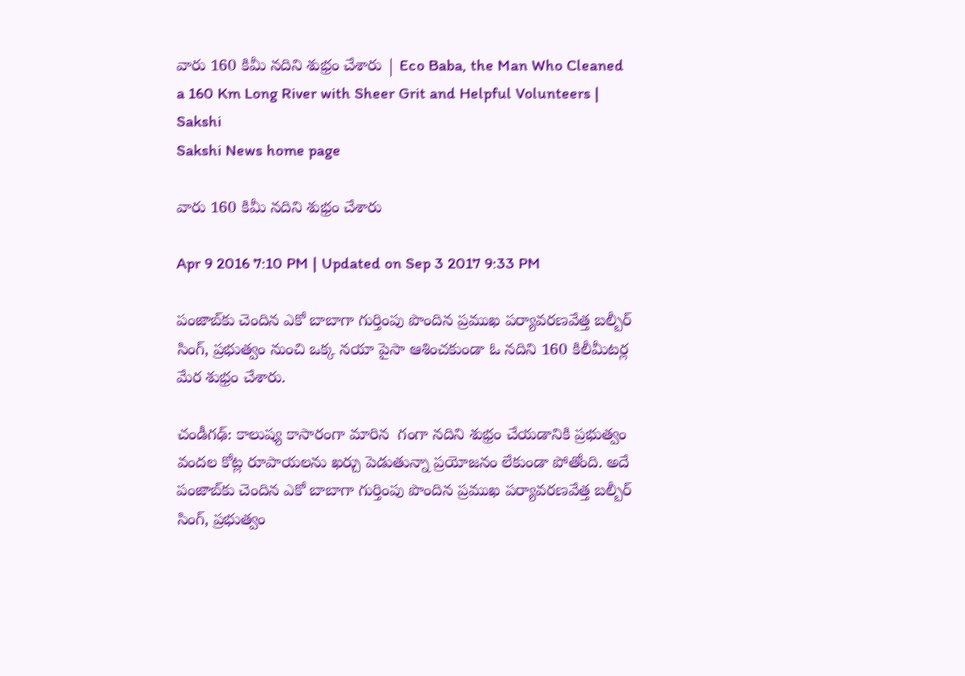వారు 160 కిమీ నదిని శుభ్రం చేశారు | Eco Baba, the Man Who Cleaned a 160 Km Long River with Sheer Grit and Helpful Volunteers | Sakshi
Sakshi News home page

వారు 160 కిమీ నదిని శుభ్రం చేశారు

Apr 9 2016 7:10 PM | Updated on Sep 3 2017 9:33 PM

పంజాబ్‌కు చెందిన ఎకో బాబాగా గుర్తింపు పొందిన ప్రముఖ పర్యావరణవేత్త బల్బీర్ సింగ్, ప్రభుత్వం నుంచి ఒక్క నయా పైసా ఆశించకుండా ఓ నదిని 160 కిలీమీటర్ల మేర శుభ్రం చేశారు.

చండీగఢ్: కాలుష్య కాసారంగా మారిన  గంగా నదిని శుభ్రం చేయడానికి ప్రభుత్వం వందల కోట్ల రూపాయలను ఖర్చు పెడుతున్నా ప్రయోజనం లేకుండా పోతోంది. అదే పంజాబ్‌కు చెందిన ఎకో బాబాగా గుర్తింపు పొందిన ప్రముఖ పర్యావరణవేత్త బల్బీర్ సింగ్, ప్రభుత్వం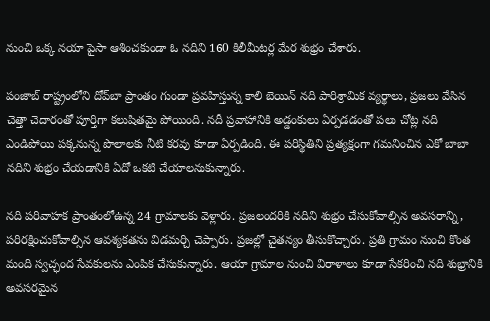నుంచి ఒక్క నయా పైసా ఆశించకుండా ఓ నదిని 160 కిలీమీటర్ల మేర శుభ్రం చేశారు.

పంజాబ్ రాష్ట్రంలోని దోవ్‌బా ప్రాంతం గుండా ప్రవహిస్తున్న కాలి బెయిన్ నది పారిశ్రామిక వ్యర్థాలు, ప్రజలు వేసిన చెత్తా చెదారంతో పూర్తిగా కలుషితమై పోయింది. నదీ ప్రవాహానికి అడ్డంకులు ఏర్పడడంతో పలు చోట్ల నది ఎండిపోయి పక్కనున్న పొలాలకు నీటి కరవు కూడా ఏర్పడింది. ఈ పరిస్థితిని ప్రత్యక్షంగా గమనించిన ఎకో బాబా నదిని శుభ్రం చేయడానికి ఏదో ఒకటి చేయాలనుకున్నారు.

నది పరివాహక ప్రాంతంలోఉన్న 24 గ్రామాలకు వెళ్లారు. ప్రజలందరికి నదిని శుభ్రం చేసుకోవాల్సిన అవసరాన్ని, పరిరక్షించుకోవాల్సిన ఆవశ్యకతను విడమర్చి చెప్పారు. ప్రజల్లో చైతన్యం తీసుకొచ్చారు. ప్రతి గ్రామం నుంచి కొంత మంది స్వచ్ఛంద సేవకులను ఎంపిక చేసుకున్నారు. ఆయా గ్రామాల నుంచి విరాళాలు కూడా సేకరించి నది శుభ్రానికి అవసరమైన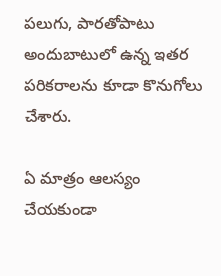పలుగు, పారతోపాటు అందుబాటులో ఉన్న ఇతర పరికరాలను కూడా కొనుగోలు చేశారు.

ఏ మాత్రం ఆలస్యం చేయకుండా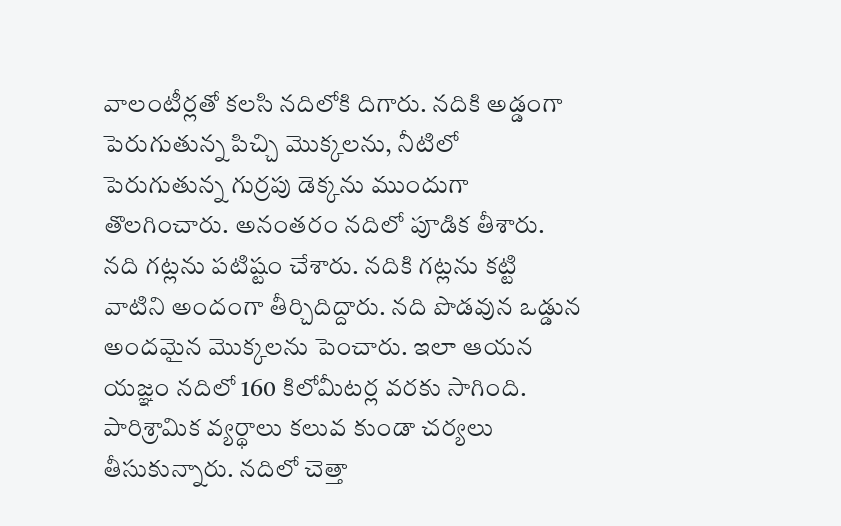వాలంటీర్లతో కలసి నదిలోకి దిగారు. నదికి అడ్డంగా పెరుగుతున్న పిచ్చి మొక్కలను, నీటిలో పెరుగుతున్న గుర్రపు డెక్కను ముందుగా తొలగించారు. అనంతరం నదిలో పూడిక తీశారు. నది గట్లను పటిష్టం చేశారు. నదికి గట్లను కట్టి వాటిని అందంగా తీర్చిదిద్దారు. నది పొడవున ఒడ్డున అందమైన మొక్కలను పెంచారు. ఇలా ఆయన యజ్ఞం నదిలో 160 కిలోమీటర్ల వరకు సాగింది. పారిశ్రామిక వ్యర్థాలు కలువ కుండా చర్యలు తీసుకున్నారు. నదిలో చెత్తా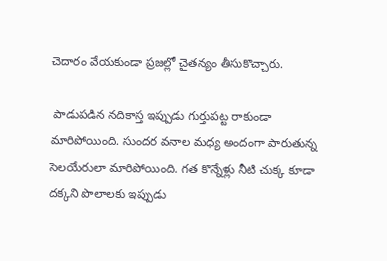చెదారం వేయకుండా ప్రజల్లో చైతన్యం తీసుకొచ్చారు.

 పాడుపడిన నదికాస్త ఇప్పుడు గుర్తుపట్ట రాకుండా మారిపోయింది. సుందర వనాల మధ్య అందంగా పారుతున్న సెలయేరులా మారిపోయింది. గత కొన్నేళ్లు నీటి చుక్క కూడా దక్కని పొలాలకు ఇప్పుడు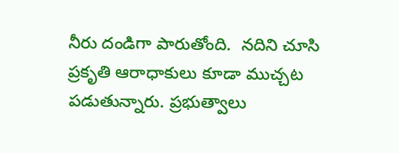నీరు దండిగా పారుతోంది.  నదిని చూసి ప్రకృతి ఆరాధాకులు కూడా ముచ్చట పడుతున్నారు. ప్రభుత్వాలు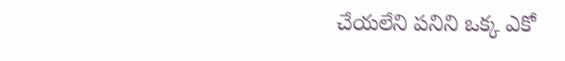చేయలేని పనిని ఒక్క ఎకో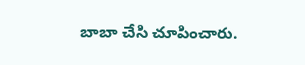బాబా చేసి చూపించారు.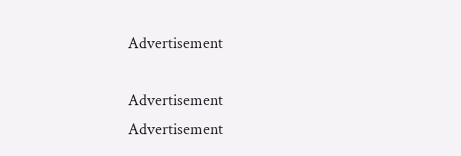Advertisement

Advertisement
Advertisement